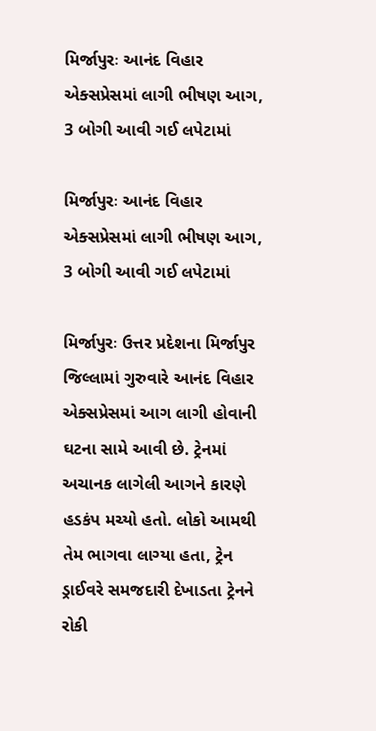મિર્જાપુરઃ આનંદ વિહાર એક્સપ્રેસમાં લાગી ભીષણ આગ, 3 બોગી આવી ગઈ લપેટામાં

મિર્જાપુરઃ આનંદ વિહાર એક્સપ્રેસમાં લાગી ભીષણ આગ, 3 બોગી આવી ગઈ લપેટામાં

મિર્જાપુરઃ ઉત્તર પ્રદેશના મિર્જાપુર જિલ્લામાં ગુરુવારે આનંદ વિહાર એક્સપ્રેસમાં આગ લાગી હોવાની ઘટના સામે આવી છે. ટ્રેનમાં અચાનક લાગેલી આગને કારણે હડકંપ મચ્યો હતો. લોકો આમથી તેમ ભાગવા લાગ્યા હતા, ટ્રેન ડ્રાઈવરે સમજદારી દેખાડતા ટ્રેનને રોકી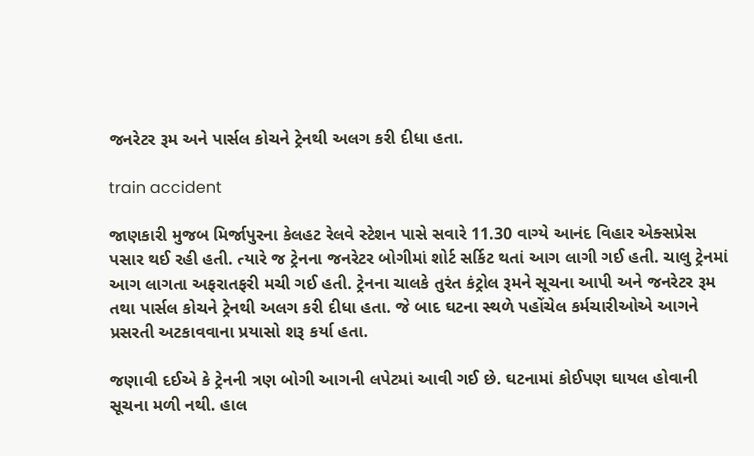જનરેટર રૂમ અને પાર્સલ કોચને ટ્રેનથી અલગ કરી દીધા હતા.

train accident

જાણકારી મુજબ મિર્જાપુરના કેલહટ રેલવે સ્ટેશન પાસે સવારે 11.30 વાગ્યે આનંદ વિહાર એક્સપ્રેસ પસાર થઈ રહી હતી. ત્યારે જ ટ્રેનના જનરેટર બોગીમાં શોર્ટ સર્કિટ થતાં આગ લાગી ગઈ હતી. ચાલુ ટ્રેનમાં આગ લાગતા અફરાતફરી મચી ગઈ હતી. ટ્રેનના ચાલકે તુરંત કંટ્રોલ રૂમને સૂચના આપી અને જનરેટર રૂમ તથા પાર્સલ કોચને ટ્રેનથી અલગ કરી દીધા હતા. જે બાદ ઘટના સ્થળે પહોંચેલ કર્મચારીઓએ આગને પ્રસરતી અટકાવવાના પ્રયાસો શરૂ કર્યા હતા.

જણાવી દઈએ કે ટ્રેનની ત્રણ બોગી આગની લપેટમાં આવી ગઈ છે. ઘટનામાં કોઈપણ ઘાયલ હોવાની સૂચના મળી નથી. હાલ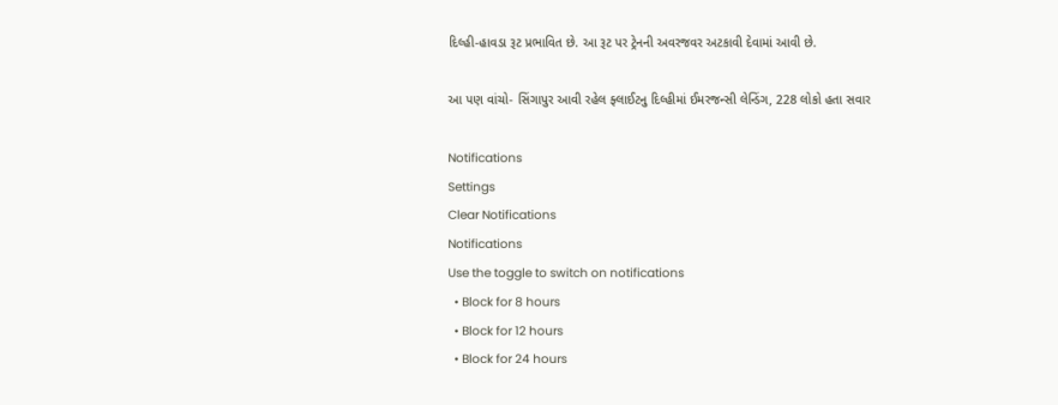દિલ્હી-હાવડા રૂટ પ્રભાવિત છે. આ રૂટ પર ટ્રેનની અવરજવર અટકાવી દેવામાં આવી છે.

આ પણ વાંચો- સિંગાપુર આવી રહેલ ફ્લાઈટનુ દિલ્હીમાં ઈમરજન્સી લેન્ડિંગ, 228 લોકો હતા સવાર

Notifications
Settings
Clear Notifications
Notifications
Use the toggle to switch on notifications
  • Block for 8 hours
  • Block for 12 hours
  • Block for 24 hours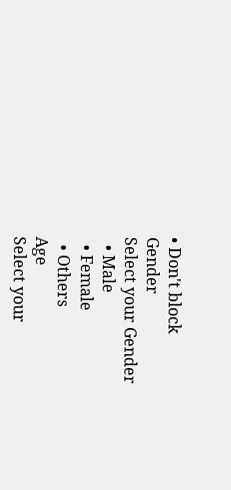• Don't block
Gender
Select your Gender
  • Male
  • Female
  • Others
Age
Select your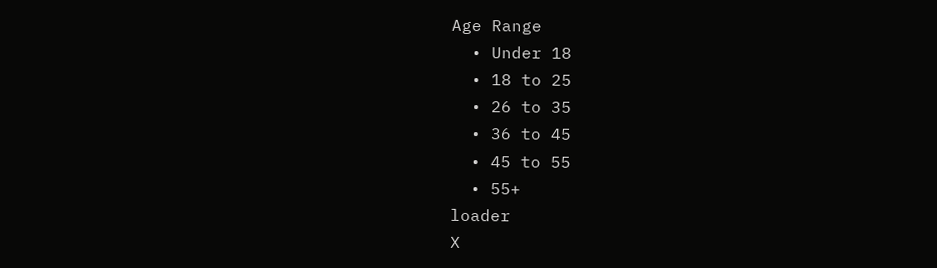Age Range
  • Under 18
  • 18 to 25
  • 26 to 35
  • 36 to 45
  • 45 to 55
  • 55+
loader
X